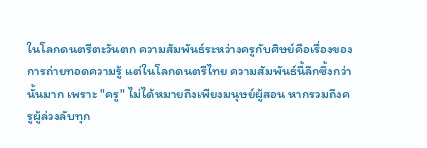ในโลกดนตรีตะวันตก ความสัมพันธ์ระหว่างครูกับศิษย์คือเรื่องของการถ่ายทอดความรู้ แต่ในโลกดนตรีไทย ความสัมพันธ์นี้ลึกซึ้งกว่านั้นมาก เพราะ "ครู" ไม่ได้หมายถึงเพียงมนุษย์ผู้สอน หากรวมถึงครูผู้ล่วงลับทุก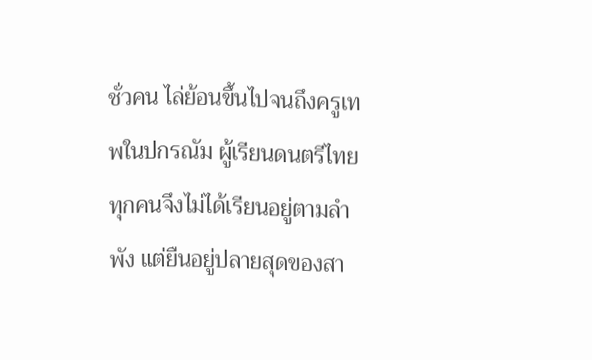ชั่วคน ไล่ย้อนขึ้นไปจนถึงครูเทพในปกรณัม ผู้เรียนดนตรีไทยทุกคนจึงไม่ได้เรียนอยู่ตามลำพัง แต่ยืนอยู่ปลายสุดของสา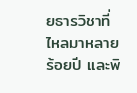ยธารวิชาที่ไหลมาหลายร้อยปี และพิ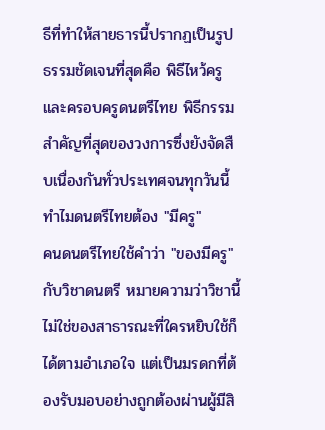ธีที่ทำให้สายธารนี้ปรากฏเป็นรูปธรรมชัดเจนที่สุดคือ พิธีไหว้ครูและครอบครูดนตรีไทย พิธีกรรมสำคัญที่สุดของวงการซึ่งยังจัดสืบเนื่องกันทั่วประเทศจนทุกวันนี้
ทำไมดนตรีไทยต้อง "มีครู"
คนดนตรีไทยใช้คำว่า "ของมีครู" กับวิชาดนตรี หมายความว่าวิชานี้ไม่ใช่ของสาธารณะที่ใครหยิบใช้ก็ได้ตามอำเภอใจ แต่เป็นมรดกที่ต้องรับมอบอย่างถูกต้องผ่านผู้มีสิ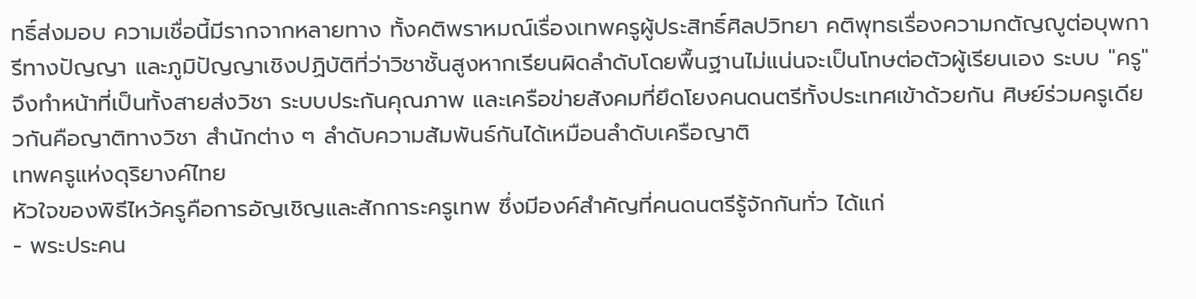ทธิ์ส่งมอบ ความเชื่อนี้มีรากจากหลายทาง ทั้งคติพราหมณ์เรื่องเทพครูผู้ประสิทธิ์ศิลปวิทยา คติพุทธเรื่องความกตัญญูต่อบุพการีทางปัญญา และภูมิปัญญาเชิงปฏิบัติที่ว่าวิชาชั้นสูงหากเรียนผิดลำดับโดยพื้นฐานไม่แน่นจะเป็นโทษต่อตัวผู้เรียนเอง ระบบ "ครู" จึงทำหน้าที่เป็นทั้งสายส่งวิชา ระบบประกันคุณภาพ และเครือข่ายสังคมที่ยึดโยงคนดนตรีทั้งประเทศเข้าด้วยกัน ศิษย์ร่วมครูเดียวกันคือญาติทางวิชา สำนักต่าง ๆ ลำดับความสัมพันธ์กันได้เหมือนลำดับเครือญาติ
เทพครูแห่งดุริยางค์ไทย
หัวใจของพิธีไหว้ครูคือการอัญเชิญและสักการะครูเทพ ซึ่งมีองค์สำคัญที่คนดนตรีรู้จักกันทั่ว ได้แก่
- พระประคน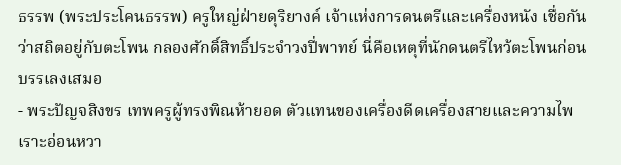ธรรพ (พระประโคนธรรพ) ครูใหญ่ฝ่ายดุริยางค์ เจ้าแห่งการดนตรีและเครื่องหนัง เชื่อกันว่าสถิตอยู่กับตะโพน กลองศักดิ์สิทธิ์ประจำวงปี่พาทย์ นี่คือเหตุที่นักดนตรีไหว้ตะโพนก่อนบรรเลงเสมอ
- พระปัญจสิงขร เทพครูผู้ทรงพิณห้ายอด ตัวแทนของเครื่องดีดเครื่องสายและความไพเราะอ่อนหวา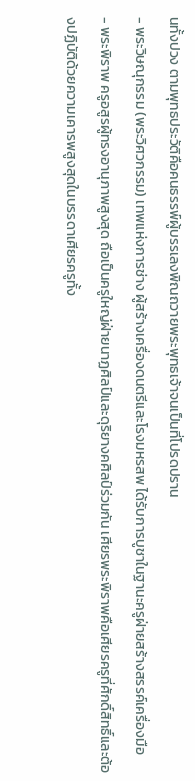นทั้งปวง ตามพุทธประวัติคือคนธรรพ์ผู้บรรเลงพิณถวายพระพุทธเจ้าจนเป็นที่โปรดปราน
- พระวิษณุกรรม (พระวิศวกรรม) เทพแห่งการช่าง ผู้สร้างเครื่องดนตรีและโรงมหรสพ ได้รับการบูชาในฐานะครูฝ่ายสร้างสรรค์เครื่องมือ
- พระพิราพ ครูอสูรผู้ทรงอานุภาพสูงสุด ถือเป็นครูใหญ่ฝ่ายนาฏศิลป์และดุริยางคศิลป์ร่วมกัน เศียรพระพิราพคือเศียรครูที่ศักดิ์สิทธิ์และต้องปฏิบัติด้วยความเคารพสูงสุดในบรรดาเศียรครูทั้ง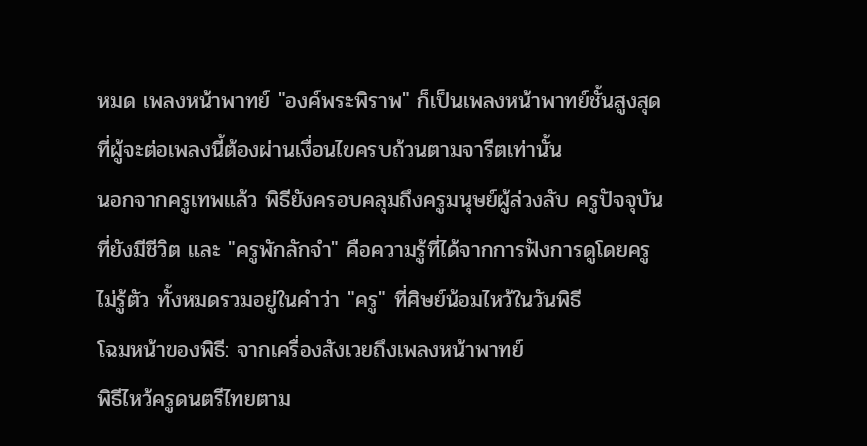หมด เพลงหน้าพาทย์ "องค์พระพิราพ" ก็เป็นเพลงหน้าพาทย์ชั้นสูงสุดที่ผู้จะต่อเพลงนี้ต้องผ่านเงื่อนไขครบถ้วนตามจารีตเท่านั้น
นอกจากครูเทพแล้ว พิธียังครอบคลุมถึงครูมนุษย์ผู้ล่วงลับ ครูปัจจุบันที่ยังมีชีวิต และ "ครูพักลักจำ" คือความรู้ที่ได้จากการฟังการดูโดยครูไม่รู้ตัว ทั้งหมดรวมอยู่ในคำว่า "ครู" ที่ศิษย์น้อมไหว้ในวันพิธี
โฉมหน้าของพิธี: จากเครื่องสังเวยถึงเพลงหน้าพาทย์
พิธีไหว้ครูดนตรีไทยตาม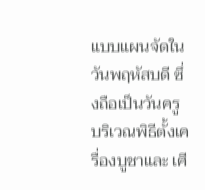แบบแผนจัดใน วันพฤหัสบดี ซึ่งถือเป็นวันครู บริเวณพิธีตั้งเครื่องบูชาและ เศี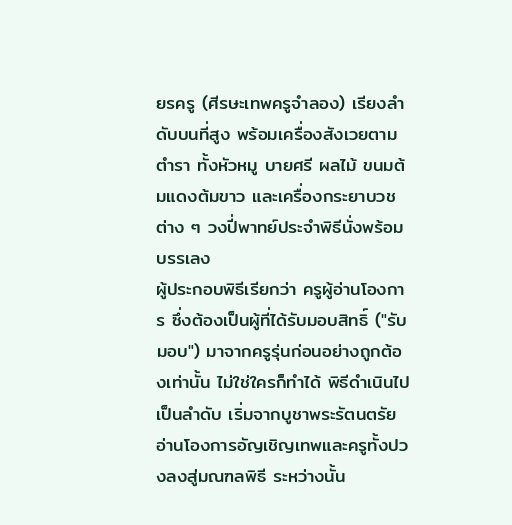ยรครู (ศีรษะเทพครูจำลอง) เรียงลำดับบนที่สูง พร้อมเครื่องสังเวยตามตำรา ทั้งหัวหมู บายศรี ผลไม้ ขนมต้มแดงต้มขาว และเครื่องกระยาบวชต่าง ๆ วงปี่พาทย์ประจำพิธีนั่งพร้อมบรรเลง
ผู้ประกอบพิธีเรียกว่า ครูผู้อ่านโองการ ซึ่งต้องเป็นผู้ที่ได้รับมอบสิทธิ์ ("รับมอบ") มาจากครูรุ่นก่อนอย่างถูกต้องเท่านั้น ไม่ใช่ใครก็ทำได้ พิธีดำเนินไปเป็นลำดับ เริ่มจากบูชาพระรัตนตรัย อ่านโองการอัญเชิญเทพและครูทั้งปวงลงสู่มณฑลพิธี ระหว่างนั้น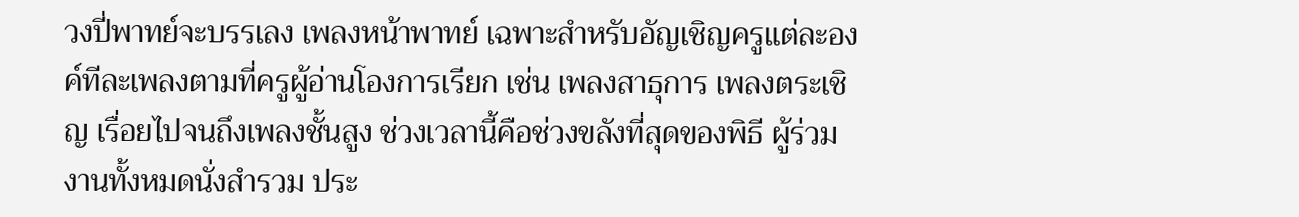วงปี่พาทย์จะบรรเลง เพลงหน้าพาทย์ เฉพาะสำหรับอัญเชิญครูแต่ละองค์ทีละเพลงตามที่ครูผู้อ่านโองการเรียก เช่น เพลงสาธุการ เพลงตระเชิญ เรื่อยไปจนถึงเพลงชั้นสูง ช่วงเวลานี้คือช่วงขลังที่สุดของพิธี ผู้ร่วมงานทั้งหมดนั่งสำรวม ประ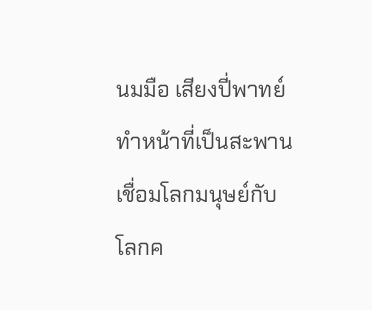นมมือ เสียงปี่พาทย์ทำหน้าที่เป็นสะพานเชื่อมโลกมนุษย์กับโลกค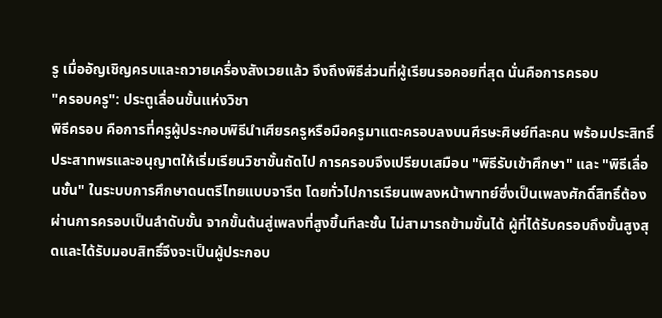รู เมื่ออัญเชิญครบและถวายเครื่องสังเวยแล้ว จึงถึงพิธีส่วนที่ผู้เรียนรอคอยที่สุด นั่นคือการครอบ
"ครอบครู": ประตูเลื่อนขั้นแห่งวิชา
พิธีครอบ คือการที่ครูผู้ประกอบพิธีนำเศียรครูหรือมือครูมาแตะครอบลงบนศีรษะศิษย์ทีละคน พร้อมประสิทธิ์ประสาทพรและอนุญาตให้เริ่มเรียนวิชาขั้นถัดไป การครอบจึงเปรียบเสมือน "พิธีรับเข้าศึกษา" และ "พิธีเลื่อนชั้น" ในระบบการศึกษาดนตรีไทยแบบจารีต โดยทั่วไปการเรียนเพลงหน้าพาทย์ซึ่งเป็นเพลงศักดิ์สิทธิ์ต้องผ่านการครอบเป็นลำดับขั้น จากขั้นต้นสู่เพลงที่สูงขึ้นทีละชั้น ไม่สามารถข้ามขั้นได้ ผู้ที่ได้รับครอบถึงขั้นสูงสุดและได้รับมอบสิทธิ์จึงจะเป็นผู้ประกอบ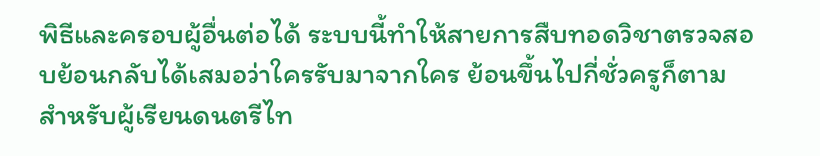พิธีและครอบผู้อื่นต่อได้ ระบบนี้ทำให้สายการสืบทอดวิชาตรวจสอบย้อนกลับได้เสมอว่าใครรับมาจากใคร ย้อนขึ้นไปกี่ชั่วครูก็ตาม
สำหรับผู้เรียนดนตรีไท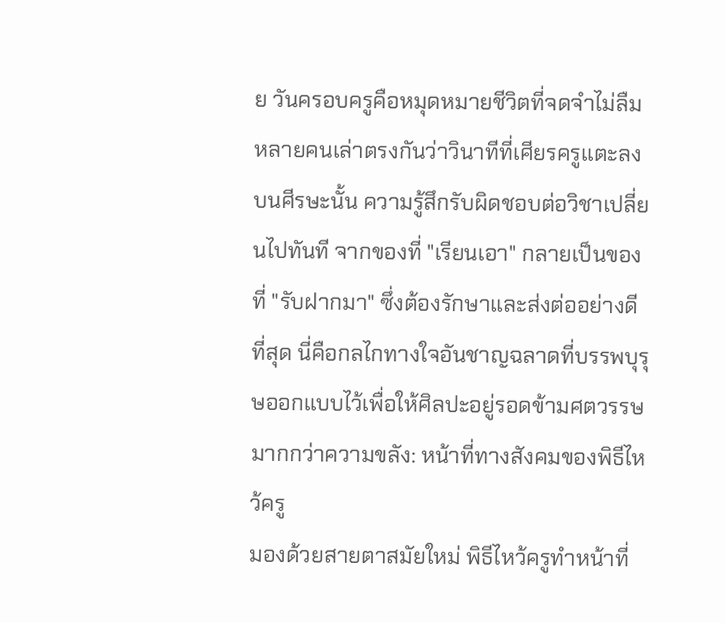ย วันครอบครูคือหมุดหมายชีวิตที่จดจำไม่ลืม หลายคนเล่าตรงกันว่าวินาทีที่เศียรครูแตะลงบนศีรษะนั้น ความรู้สึกรับผิดชอบต่อวิชาเปลี่ยนไปทันที จากของที่ "เรียนเอา" กลายเป็นของที่ "รับฝากมา" ซึ่งต้องรักษาและส่งต่ออย่างดีที่สุด นี่คือกลไกทางใจอันชาญฉลาดที่บรรพบุรุษออกแบบไว้เพื่อให้ศิลปะอยู่รอดข้ามศตวรรษ
มากกว่าความขลัง: หน้าที่ทางสังคมของพิธีไหว้ครู
มองด้วยสายตาสมัยใหม่ พิธีไหว้ครูทำหน้าที่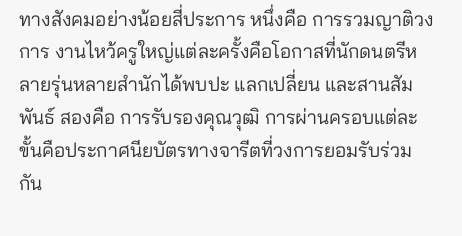ทางสังคมอย่างน้อยสี่ประการ หนึ่งคือ การรวมญาติวงการ งานไหว้ครูใหญ่แต่ละครั้งคือโอกาสที่นักดนตรีหลายรุ่นหลายสำนักได้พบปะ แลกเปลี่ยน และสานสัมพันธ์ สองคือ การรับรองคุณวุฒิ การผ่านครอบแต่ละขั้นคือประกาศนียบัตรทางจารีตที่วงการยอมรับร่วมกัน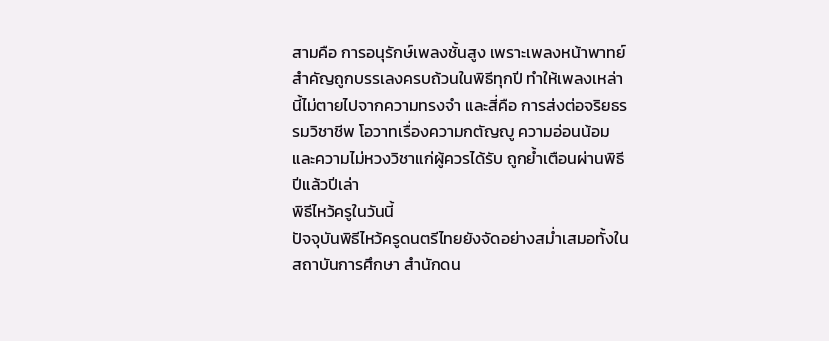สามคือ การอนุรักษ์เพลงชั้นสูง เพราะเพลงหน้าพาทย์สำคัญถูกบรรเลงครบถ้วนในพิธีทุกปี ทำให้เพลงเหล่านี้ไม่ตายไปจากความทรงจำ และสี่คือ การส่งต่อจริยธรรมวิชาชีพ โอวาทเรื่องความกตัญญู ความอ่อนน้อม และความไม่หวงวิชาแก่ผู้ควรได้รับ ถูกย้ำเตือนผ่านพิธีปีแล้วปีเล่า
พิธีไหว้ครูในวันนี้
ปัจจุบันพิธีไหว้ครูดนตรีไทยยังจัดอย่างสม่ำเสมอทั้งในสถาบันการศึกษา สำนักดน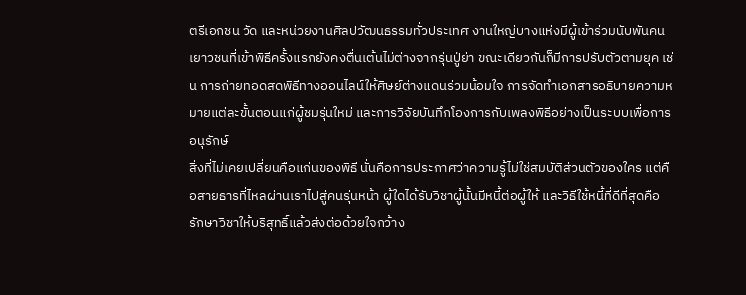ตรีเอกชน วัด และหน่วยงานศิลปวัฒนธรรมทั่วประเทศ งานใหญ่บางแห่งมีผู้เข้าร่วมนับพันคน เยาวชนที่เข้าพิธีครั้งแรกยังคงตื่นเต้นไม่ต่างจากรุ่นปู่ย่า ขณะเดียวกันก็มีการปรับตัวตามยุค เช่น การถ่ายทอดสดพิธีทางออนไลน์ให้ศิษย์ต่างแดนร่วมน้อมใจ การจัดทำเอกสารอธิบายความหมายแต่ละขั้นตอนแก่ผู้ชมรุ่นใหม่ และการวิจัยบันทึกโองการกับเพลงพิธีอย่างเป็นระบบเพื่อการอนุรักษ์
สิ่งที่ไม่เคยเปลี่ยนคือแก่นของพิธี นั่นคือการประกาศว่าความรู้ไม่ใช่สมบัติส่วนตัวของใคร แต่คือสายธารที่ไหลผ่านเราไปสู่คนรุ่นหน้า ผู้ใดได้รับวิชาผู้นั้นมีหนี้ต่อผู้ให้ และวิธีใช้หนี้ที่ดีที่สุดคือรักษาวิชาให้บริสุทธิ์แล้วส่งต่อด้วยใจกว้าง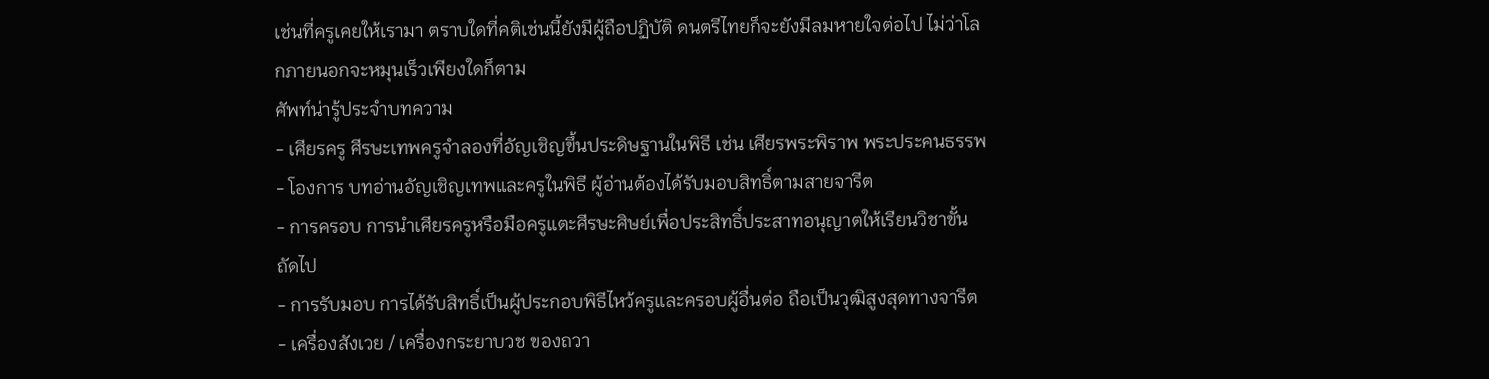เช่นที่ครูเคยให้เรามา ตราบใดที่คติเช่นนี้ยังมีผู้ถือปฏิบัติ ดนตรีไทยก็จะยังมีลมหายใจต่อไป ไม่ว่าโลกภายนอกจะหมุนเร็วเพียงใดก็ตาม
ศัพท์น่ารู้ประจำบทความ
- เศียรครู ศีรษะเทพครูจำลองที่อัญเชิญขึ้นประดิษฐานในพิธี เช่น เศียรพระพิราพ พระประคนธรรพ
- โองการ บทอ่านอัญเชิญเทพและครูในพิธี ผู้อ่านต้องได้รับมอบสิทธิ์ตามสายจารีต
- การครอบ การนำเศียรครูหรือมือครูแตะศีรษะศิษย์เพื่อประสิทธิ์ประสาทอนุญาตให้เรียนวิชาขั้นถัดไป
- การรับมอบ การได้รับสิทธิ์เป็นผู้ประกอบพิธีไหว้ครูและครอบผู้อื่นต่อ ถือเป็นวุฒิสูงสุดทางจารีต
- เครื่องสังเวย / เครื่องกระยาบวช ของถวา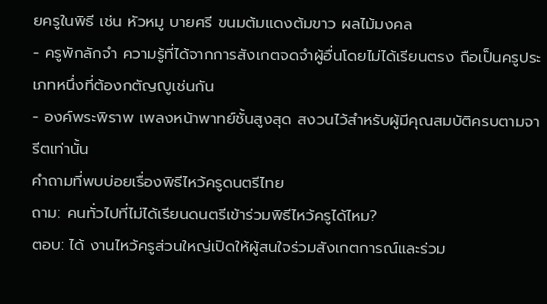ยครูในพิธี เช่น หัวหมู บายศรี ขนมต้มแดงต้มขาว ผลไม้มงคล
- ครูพักลักจำ ความรู้ที่ได้จากการสังเกตจดจำผู้อื่นโดยไม่ได้เรียนตรง ถือเป็นครูประเภทหนึ่งที่ต้องกตัญญูเช่นกัน
- องค์พระพิราพ เพลงหน้าพาทย์ชั้นสูงสุด สงวนไว้สำหรับผู้มีคุณสมบัติครบตามจารีตเท่านั้น
คำถามที่พบบ่อยเรื่องพิธีไหว้ครูดนตรีไทย
ถาม: คนทั่วไปที่ไม่ได้เรียนดนตรีเข้าร่วมพิธีไหว้ครูได้ไหม?
ตอบ: ได้ งานไหว้ครูส่วนใหญ่เปิดให้ผู้สนใจร่วมสังเกตการณ์และร่วม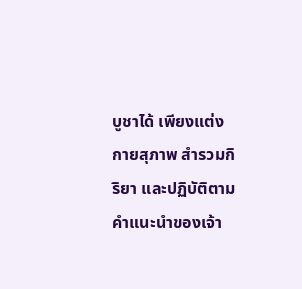บูชาได้ เพียงแต่งกายสุภาพ สำรวมกิริยา และปฏิบัติตามคำแนะนำของเจ้า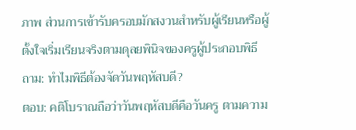ภาพ ส่วนการเข้ารับครอบมักสงวนสำหรับผู้เรียนหรือผู้ตั้งใจเริ่มเรียนจริงตามดุลยพินิจของครูผู้ประกอบพิธี
ถาม: ทำไมพิธีต้องจัดวันพฤหัสบดี?
ตอบ: คติโบราณถือว่าวันพฤหัสบดีคือวันครู ตามความ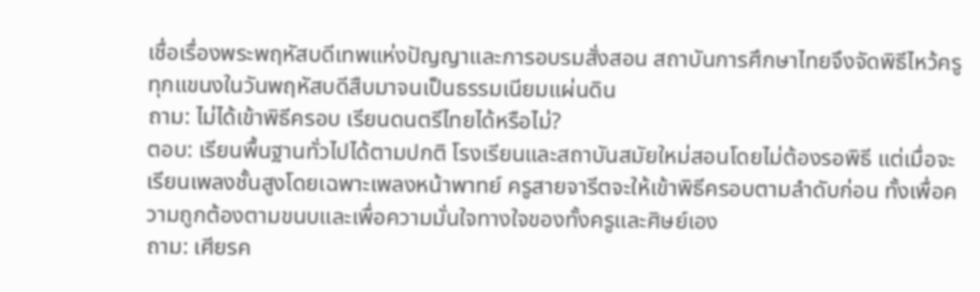เชื่อเรื่องพระพฤหัสบดีเทพแห่งปัญญาและการอบรมสั่งสอน สถาบันการศึกษาไทยจึงจัดพิธีไหว้ครูทุกแขนงในวันพฤหัสบดีสืบมาจนเป็นธรรมเนียมแผ่นดิน
ถาม: ไม่ได้เข้าพิธีครอบ เรียนดนตรีไทยได้หรือไม่?
ตอบ: เรียนพื้นฐานทั่วไปได้ตามปกติ โรงเรียนและสถาบันสมัยใหม่สอนโดยไม่ต้องรอพิธี แต่เมื่อจะเรียนเพลงชั้นสูงโดยเฉพาะเพลงหน้าพาทย์ ครูสายจารีตจะให้เข้าพิธีครอบตามลำดับก่อน ทั้งเพื่อความถูกต้องตามขนบและเพื่อความมั่นใจทางใจของทั้งครูและศิษย์เอง
ถาม: เศียรค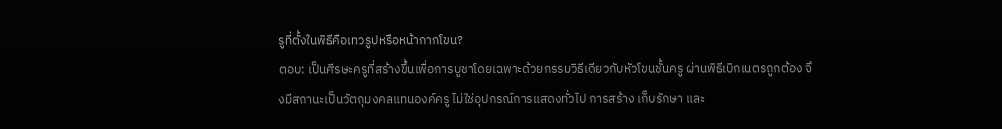รูที่ตั้งในพิธีคือเทวรูปหรือหน้ากากโขน?
ตอบ: เป็นศีรษะครูที่สร้างขึ้นเพื่อการบูชาโดยเฉพาะด้วยกรรมวิธีเดียวกับหัวโขนชั้นครู ผ่านพิธีเบิกเนตรถูกต้อง จึงมีสถานะเป็นวัตถุมงคลแทนองค์ครู ไม่ใช่อุปกรณ์การแสดงทั่วไป การสร้าง เก็บรักษา และ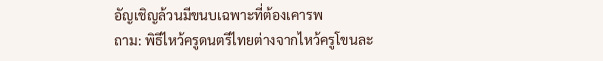อัญเชิญล้วนมีขนบเฉพาะที่ต้องเคารพ
ถาม: พิธีไหว้ครูดนตรีไทยต่างจากไหว้ครูโขนละ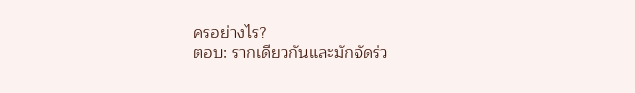ครอย่างไร?
ตอบ: รากเดียวกันและมักจัดร่ว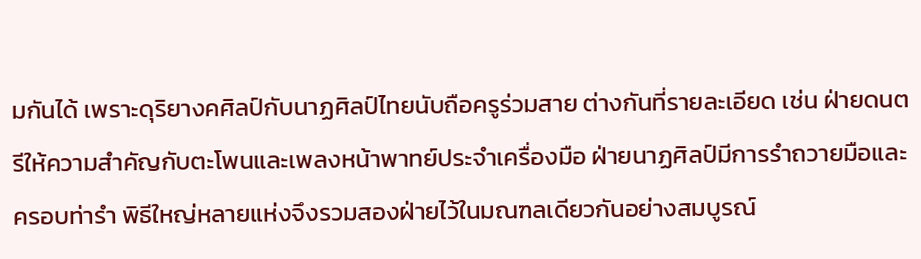มกันได้ เพราะดุริยางคศิลป์กับนาฏศิลป์ไทยนับถือครูร่วมสาย ต่างกันที่รายละเอียด เช่น ฝ่ายดนตรีให้ความสำคัญกับตะโพนและเพลงหน้าพาทย์ประจำเครื่องมือ ฝ่ายนาฏศิลป์มีการรำถวายมือและครอบท่ารำ พิธีใหญ่หลายแห่งจึงรวมสองฝ่ายไว้ในมณฑลเดียวกันอย่างสมบูรณ์